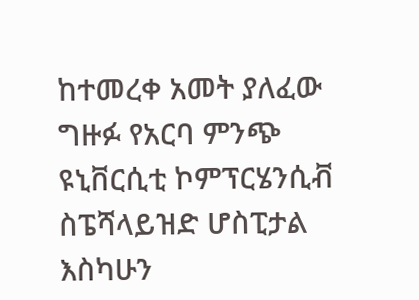ከተመረቀ አመት ያለፈው ግዙፉ የአርባ ምንጭ ዩኒቨርሲቲ ኮምፕርሄንሲቭ ስፔሻላይዝድ ሆስፒታል እስካሁን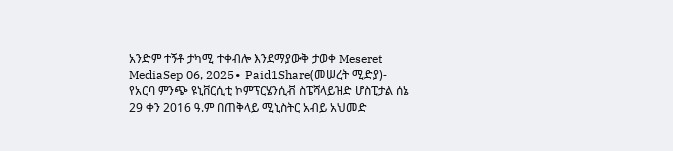አንድም ተኝቶ ታካሚ ተቀብሎ እንደማያውቅ ታወቀ Meseret MediaSep 06, 2025∙ Paid1Share(መሠረት ሚድያ)- የአርባ ምንጭ ዩኒቨርሲቲ ኮምፕርሄንሲቭ ስፔሻላይዝድ ሆስፒታል ሰኔ 29 ቀን 2016 ዓ.ም በጠቅላይ ሚኒስትር አብይ አህመድ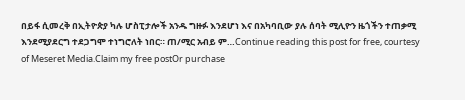በይፋ ሲመረቅ በኢትዮጵያ ካሉ ሆስፒታሎች አንዱ ግዙፉ እንደሆነ እና በአካባቢው ያሉ ሰባት ሚሊዮን ዜጎችን ተጠቃሚ እንደሚያደርግ ተደጋግሞ ተነግሮለት ነበር። ጠ/ሚር አብይ ም…Continue reading this post for free, courtesy of Meseret Media.Claim my free postOr purchase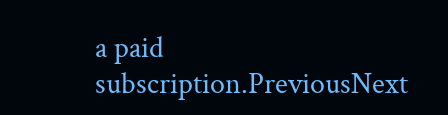a paid subscription.PreviousNext